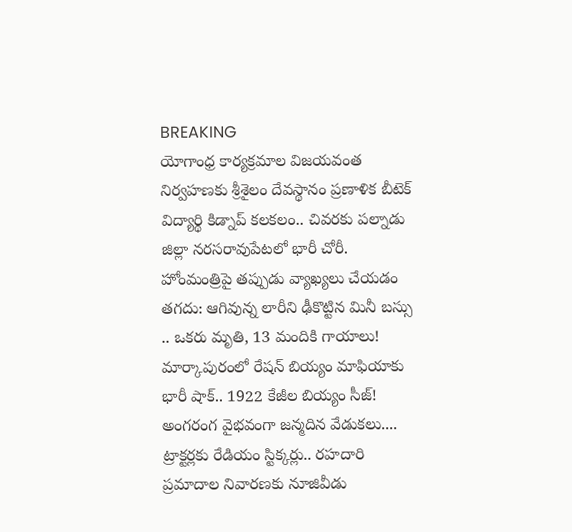BREAKING
యోగాంధ్ర కార్యక్రమాల విజయవంత నిర్వహణకు శ్రీశైలం దేవస్థానం ప్రణాళిక బీటెక్ విద్యార్థి కిడ్నాప్ కలకలం.. చివరకు పల్నాడు జిల్లా నరసరావుపేటలో భారీ చోరీ. హోంమంత్రిపై తప్పుడు వ్యాఖ్యలు చేయడం తగదు: ఆగివున్న లారీని ఢీకొట్టిన మినీ బస్సు .. ఒకరు మృతి, 13 మందికి గాయాలు! మార్కాపురంలో రేషన్ బియ్యం మాఫియాకు భారీ షాక్.. 1922 కేజీల బియ్యం సీజ్! అంగరంగ వైభవంగా జన్మదిన వేడుకలు.... ట్రాక్టర్లకు రేడియం స్టిక్కర్లు.. రహదారి ప్రమాదాల నివారణకు నూజివీడు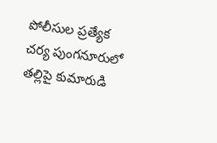పోలీసుల ప్రత్యేక చర్య పుంగనూరులో తల్లిపై కుమారుడి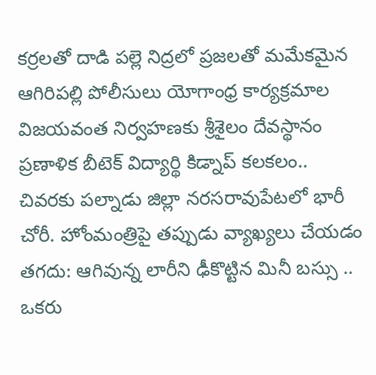కర్రలతో దాడి పల్లె నిద్రలో ప్రజలతో మమేకమైన ఆగిరిపల్లి పోలీసులు యోగాంధ్ర కార్యక్రమాల విజయవంత నిర్వహణకు శ్రీశైలం దేవస్థానం ప్రణాళిక బీటెక్ విద్యార్థి కిడ్నాప్ కలకలం.. చివరకు పల్నాడు జిల్లా నరసరావుపేటలో భారీ చోరీ. హోంమంత్రిపై తప్పుడు వ్యాఖ్యలు చేయడం తగదు: ఆగివున్న లారీని ఢీకొట్టిన మినీ బస్సు .. ఒకరు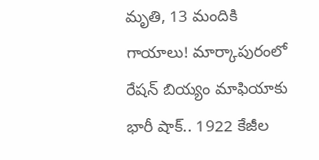మృతి, 13 మందికి గాయాలు! మార్కాపురంలో రేషన్ బియ్యం మాఫియాకు భారీ షాక్.. 1922 కేజీల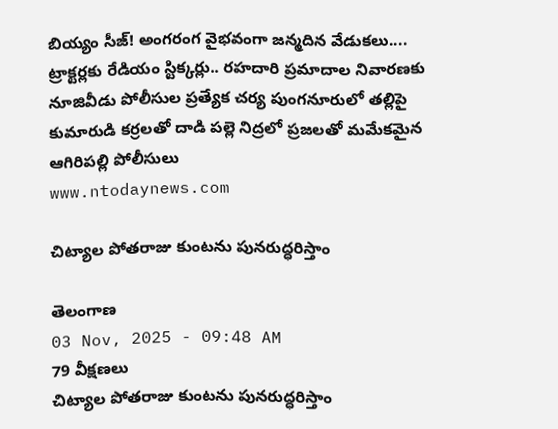బియ్యం సీజ్! అంగరంగ వైభవంగా జన్మదిన వేడుకలు.... ట్రాక్టర్లకు రేడియం స్టిక్కర్లు.. రహదారి ప్రమాదాల నివారణకు నూజివీడు పోలీసుల ప్రత్యేక చర్య పుంగనూరులో తల్లిపై కుమారుడి కర్రలతో దాడి పల్లె నిద్రలో ప్రజలతో మమేకమైన ఆగిరిపల్లి పోలీసులు
www.ntodaynews.com

చిట్యాల పోతరాజు కుంటను పునరుద్ధరిస్తాం

తెలంగాణ
03 Nov, 2025 - 09:48 AM
79 వీక్షణలు
చిట్యాల పోతరాజు కుంటను పునరుద్ధరిస్తాం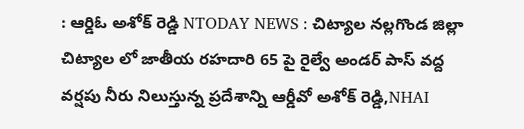: ఆర్డిఓ అశోక్ రెడ్డి NTODAY NEWS : చిట్యాల నల్లగొండ జిల్లా చిట్యాల లో జాతీయ రహదారి 65 పై రైల్వే అండర్ పాస్ వద్ద వర్షపు నీరు నిలుస్తున్న ప్రదేశాన్ని ఆర్డీవో అశోక్ రెడ్డి,NHAI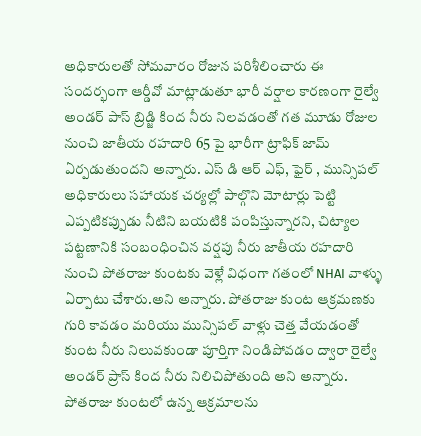అధికారులతో సోమవారం రోజున పరిశీలించారు ఈ సందర్భంగా ఆర్డీవో మాట్లాడుతూ భారీ వర్షాల కారణంగా రైల్వే అండర్ పాస్ బ్రిడ్జి కింద నీరు నిలవడంతో గత మూడు రోజుల నుంచి జాతీయ రహదారి 65 పై భారీగా ట్రాఫిక్ జామ్ ఏర్పడుతుందని అన్నారు. ఎస్ డి ఆర్ ఎఫ్, ఫైర్ , మున్సిపల్ అధికారులు సహాయక చర్యల్లో పాల్గొని మోటార్లు పెట్టి ఎప్పటికప్పుడు నీటిని బయటికి పంపిస్తున్నారని, చిట్యాల పట్టణానికి సంబంధించిన వర్షపు నీరు జాతీయ రహదారి నుంచి పోతరాజు కుంటకు వెళ్లే విధంగా గతంలో NHAI వాళ్ళు ఏర్పాటు చేశారు.అని అన్నారు. పోతరాజు కుంట ఆక్రమణకు గురి కావడం మరియు మున్సిపల్ వాళ్లు చెత్త వేయడంతో కుంట నీరు నిలువకుండా పూర్తిగా నిండిపోవడం ద్వారా రైల్వే అండర్ ప్రాస్ కింద నీరు నిలిచిపోతుంది అని అన్నారు. పోతరాజు కుంటలో ఉన్న ఆక్రమాలను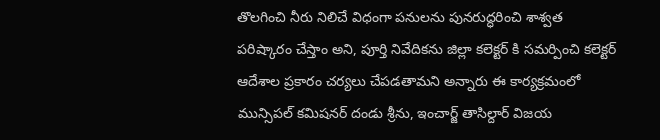తొలగించి నీరు నిలిచే విధంగా పనులను పునరుద్ధరించి శాశ్వత పరిష్కారం చేస్తాం అని, పూర్తి నివేదికను జిల్లా కలెక్టర్ కి సమర్పించి కలెక్టర్ ఆదేశాల ప్రకారం చర్యలు చేపడతామని అన్నారు ఈ కార్యక్రమంలో మున్సిపల్ కమిషనర్ దండు శ్రీను, ఇంచార్జ్ తాసిల్దార్ విజయ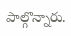పాల్గొన్నారు.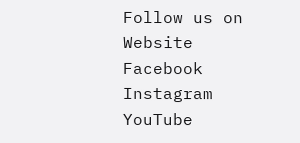Follow us on Website Facebook Instagram YouTube